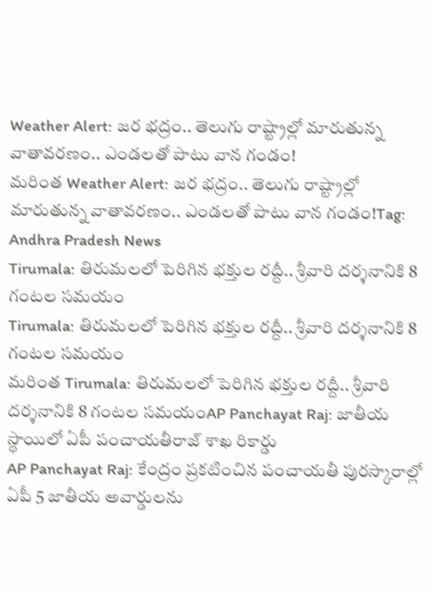Weather Alert: జర భద్రం.. తెలుగు రాష్ట్రాల్లో మారుతున్న వాతావరణం.. ఎండలతో పాటు వాన గండం!
మరింత Weather Alert: జర భద్రం.. తెలుగు రాష్ట్రాల్లో మారుతున్న వాతావరణం.. ఎండలతో పాటు వాన గండం!Tag: Andhra Pradesh News
Tirumala: తిరుమలలో పెరిగిన భక్తుల రద్దీ.. శ్రీవారి దర్శనానికి 8 గంటల సమయం
Tirumala: తిరుమలలో పెరిగిన భక్తుల రద్దీ.. శ్రీవారి దర్శనానికి 8 గంటల సమయం
మరింత Tirumala: తిరుమలలో పెరిగిన భక్తుల రద్దీ.. శ్రీవారి దర్శనానికి 8 గంటల సమయంAP Panchayat Raj: జాతీయ స్థాయిలో ఏపీ పంచాయతీరాజ్ శాఖ రికార్డు
AP Panchayat Raj: కేంద్రం ప్రకటించిన పంచాయతీ పురస్కారాల్లో ఏపీ 5 జాతీయ అవార్డులను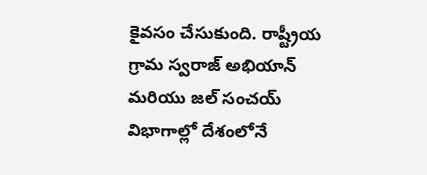కైవసం చేసుకుంది. రాష్ట్రీయ గ్రామ స్వరాజ్ అభియాన్ మరియు జల్ సంచయ్ విభాగాల్లో దేశంలోనే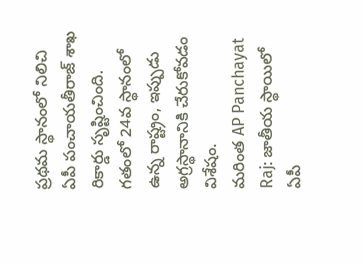ప్రథమ స్థానంలో నిలిచి ఏపీ పంచాయతీరాజ్ శాఖ రికార్డు సృష్టించింది. గతంలో 24వ స్థానంలో ఉన్న రాష్ట్రం, ఇప్పుడు అగ్రస్థానానికి చేరుకోవడం విశేషం.
మరింత AP Panchayat Raj: జాతీయ స్థాయిలో ఏపీ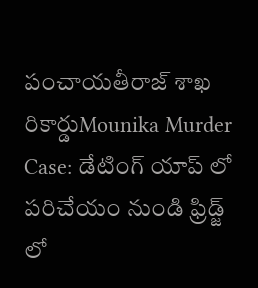పంచాయతీరాజ్ శాఖ రికార్డుMounika Murder Case: డేటింగ్ యాప్ లో పరిచేయం నుండి ఫ్రిడ్జ్ లో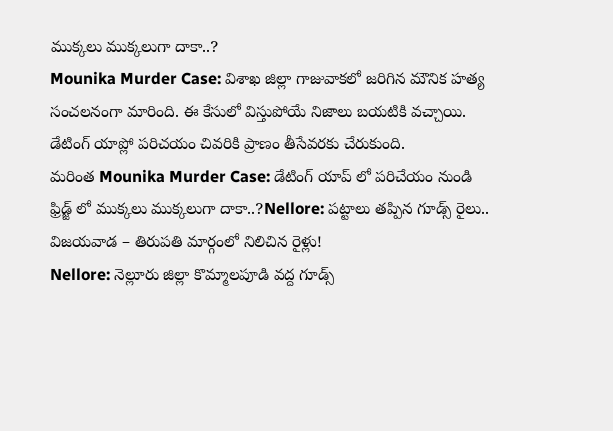ముక్కలు ముక్కలుగా దాకా..?
Mounika Murder Case: విశాఖ జిల్లా గాజువాకలో జరిగిన మౌనిక హత్య సంచలనంగా మారింది. ఈ కేసులో విస్తుపోయే నిజాలు బయటికి వచ్చాయి. డేటింగ్ యాప్లో పరిచయం చివరికి ప్రాణం తీసేవరకు చేరుకుంది.
మరింత Mounika Murder Case: డేటింగ్ యాప్ లో పరిచేయం నుండి ఫ్రిడ్జ్ లో ముక్కలు ముక్కలుగా దాకా..?Nellore: పట్టాలు తప్పిన గూడ్స్ రైలు.. విజయవాడ – తిరుపతి మార్గంలో నిలిచిన రైళ్లు!
Nellore: నెల్లూరు జిల్లా కొమ్మాలపూడి వద్ద గూడ్స్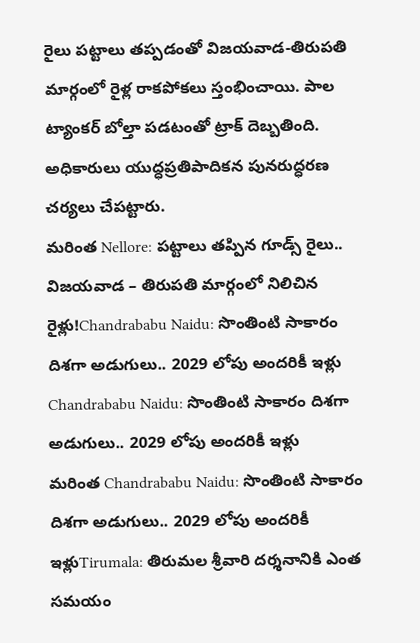రైలు పట్టాలు తప్పడంతో విజయవాడ-తిరుపతి మార్గంలో రైళ్ల రాకపోకలు స్తంభించాయి. పాల ట్యాంకర్ బోల్తా పడటంతో ట్రాక్ దెబ్బతింది. అధికారులు యుద్ధప్రతిపాదికన పునరుద్ధరణ చర్యలు చేపట్టారు.
మరింత Nellore: పట్టాలు తప్పిన గూడ్స్ రైలు.. విజయవాడ – తిరుపతి మార్గంలో నిలిచిన రైళ్లు!Chandrababu Naidu: సొంతింటి సాకారం దిశగా అడుగులు.. 2029 లోపు అందరికీ ఇళ్లు
Chandrababu Naidu: సొంతింటి సాకారం దిశగా అడుగులు.. 2029 లోపు అందరికీ ఇళ్లు
మరింత Chandrababu Naidu: సొంతింటి సాకారం దిశగా అడుగులు.. 2029 లోపు అందరికీ ఇళ్లుTirumala: తిరుమల శ్రీవారి దర్శనానికి ఎంత సమయం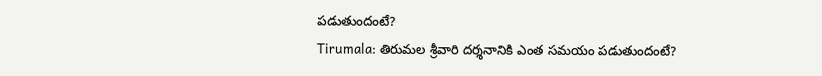పడుతుందంటే?
Tirumala: తిరుమల శ్రీవారి దర్శనానికి ఎంత సమయం పడుతుందంటే?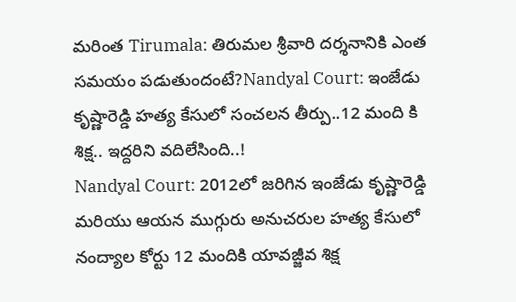మరింత Tirumala: తిరుమల శ్రీవారి దర్శనానికి ఎంత సమయం పడుతుందంటే?Nandyal Court: ఇంజేడు కృష్ణారెడ్డి హత్య కేసులో సంచలన తీర్పు..12 మంది కి శిక్ష.. ఇద్దరిని వదిలేసింది..!
Nandyal Court: 2012లో జరిగిన ఇంజేడు కృష్ణారెడ్డి మరియు ఆయన ముగ్గురు అనుచరుల హత్య కేసులో నంద్యాల కోర్టు 12 మందికి యావజ్జీవ శిక్ష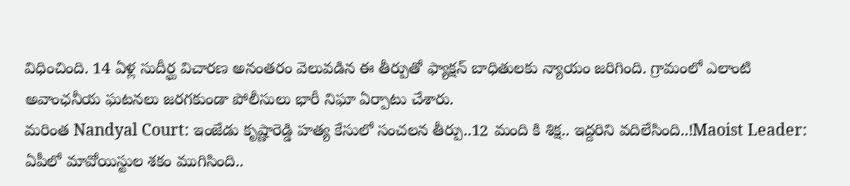విధించింది. 14 ఏళ్ల సుదీర్ఘ విచారణ అనంతరం వెలువడిన ఈ తీర్పుతో ఫ్యాక్షన్ బాధితులకు న్యాయం జరిగింది. గ్రామంలో ఎలాంటి అవాంఛనీయ ఘటనలు జరగకుండా పోలీసులు భారీ నిఘా ఏర్పాటు చేశారు.
మరింత Nandyal Court: ఇంజేడు కృష్ణారెడ్డి హత్య కేసులో సంచలన తీర్పు..12 మంది కి శిక్ష.. ఇద్దరిని వదిలేసింది..!Maoist Leader: ఏపీలో మావోయిస్టుల శకం ముగిసింది..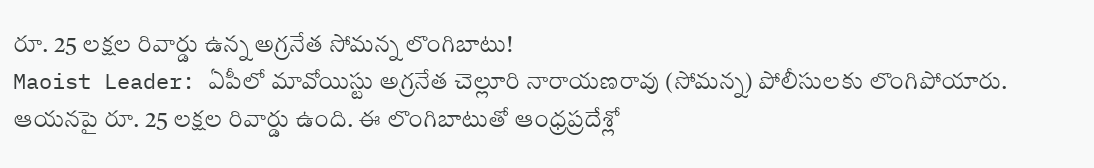రూ. 25 లక్షల రివార్డు ఉన్న అగ్రనేత సోమన్న లొంగిబాటు!
Maoist Leader: ఏపీలో మావోయిస్టు అగ్రనేత చెల్లూరి నారాయణరావు (సోమన్న) పోలీసులకు లొంగిపోయారు. ఆయనపై రూ. 25 లక్షల రివార్డు ఉంది. ఈ లొంగిబాటుతో ఆంధ్రప్రదేశ్లో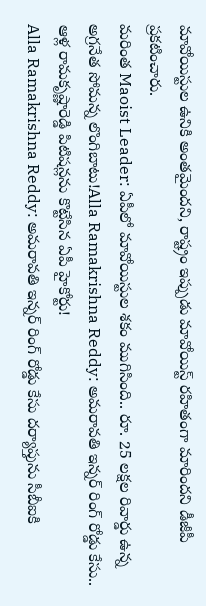మావోయిస్టుల ఉనికి అంతమైందని, రాష్ట్రం ఇప్పుడు మావోయిస్ట్ రహితంగా మారిందని డీజీపీ ప్రకటించారు.
మరింత Maoist Leader: ఏపీలో మావోయిస్టుల శకం ముగిసింది.. రూ. 25 లక్షల రివార్డు ఉన్న అగ్రనేత సోమన్న లొంగిబాటు!Alla Ramakrishna Reddy: అమరావతి ఇన్నర్ రింగ్ రోడ్డు కేసు.. ఆళ్ల రామకృష్ణారెడ్డి పిటిషన్లను కొట్టేసిన ఏపీ హైకోర్టు!
Alla Ramakrishna Reddy: అమరావతి ఇన్నర్ రింగ్ రోడ్డు కేసు దర్యాప్తును సీబీఐకి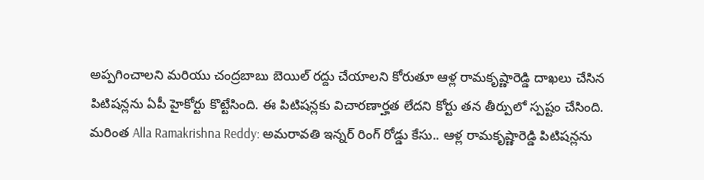అప్పగించాలని మరియు చంద్రబాబు బెయిల్ రద్దు చేయాలని కోరుతూ ఆళ్ల రామకృష్ణారెడ్డి దాఖలు చేసిన పిటిషన్లను ఏపీ హైకోర్టు కొట్టేసింది. ఈ పిటిషన్లకు విచారణార్హత లేదని కోర్టు తన తీర్పులో స్పష్టం చేసింది.
మరింత Alla Ramakrishna Reddy: అమరావతి ఇన్నర్ రింగ్ రోడ్డు కేసు.. ఆళ్ల రామకృష్ణారెడ్డి పిటిషన్లను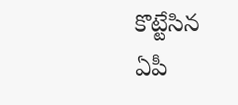కొట్టేసిన ఏపీ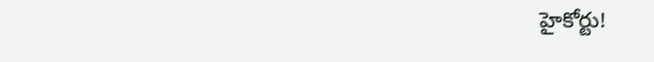హైకోర్టు!